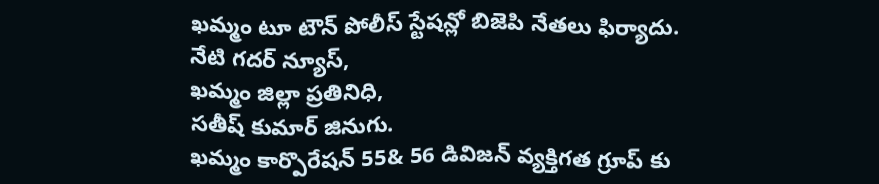ఖమ్మం టూ టౌన్ పోలీస్ స్టేషన్లో బిజెపి నేతలు ఫిర్యాదు.
నేటి గదర్ న్యూస్,
ఖమ్మం జిల్లా ప్రతినిధి,
సతీష్ కుమార్ జినుగు.
ఖమ్మం కార్పొరేషన్ 55& 56 డివిజన్ వ్యక్తిగత గ్రూప్ కు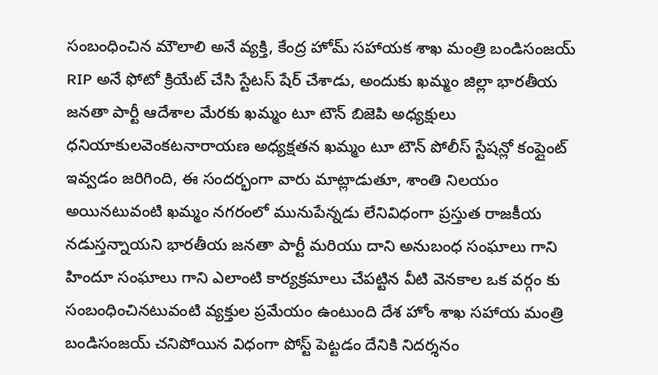సంబంధించిన మౌలాలి అనే వ్యక్తి, కేంద్ర హోమ్ సహాయక శాఖ మంత్రి బండిసంజయ్ RIP అనే ఫోటో క్రియేట్ చేసి స్టేటస్ షేర్ చేశాడు, అందుకు ఖమ్మం జిల్లా భారతీయ జనతా పార్టీ ఆదేశాల మేరకు ఖమ్మం టూ టౌన్ బిజెపి అధ్యక్షులు ధనియాకులవెంకటనారాయణ అధ్యక్షతన ఖమ్మం టూ టౌన్ పోలీస్ స్టేషన్లో కంప్లైంట్ ఇవ్వడం జరిగింది, ఈ సందర్భంగా వారు మాట్లాడుతూ, శాంతి నిలయం అయినటువంటి ఖమ్మం నగరంలో మునుపేన్నడు లేనివిధంగా ప్రస్తుత రాజకీయ నడుస్తన్నాయని భారతీయ జనతా పార్టీ మరియు దాని అనుబంధ సంఘాలు గాని హిందూ సంఘాలు గాని ఎలాంటి కార్యక్రమాలు చేపట్టిన వీటి వెనకాల ఒక వర్గం కు సంబంధించినటువంటి వ్యక్తుల ప్రమేయం ఉంటుంది దేశ హోం శాఖ సహాయ మంత్రి బండిసంజయ్ చనిపోయిన విధంగా పోస్ట్ పెట్టడం దేనికి నిదర్శనం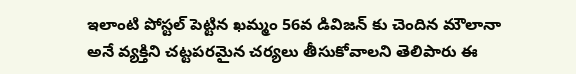ఇలాంటి పోస్టల్ పెట్టిన ఖమ్మం 56వ డివిజన్ కు చెందిన మౌలానా అనే వ్యక్తిని చట్టపరమైన చర్యలు తీసుకోవాలని తెలిపారు ఈ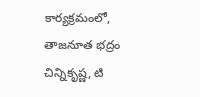కార్యక్రమంలో, తాజనూత భద్రం చిన్నికృష్ణ, టి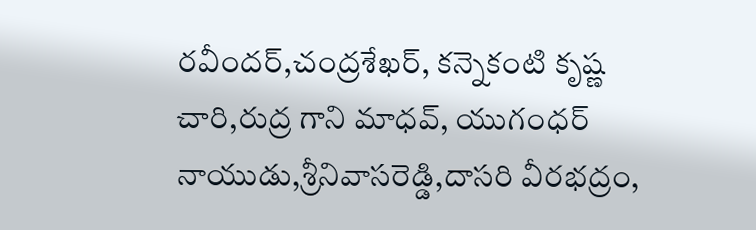రవీందర్,చంద్రశేఖర్, కన్నెకంటి కృష్ణ చారి,రుద్ర గాని మాధవ్, యుగంధర్ నాయుడు,శ్రీనివాసరెడ్డి,దాసరి వీరభద్రం,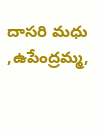దాసరి మధు ,ఉపేంద్రమ్మ,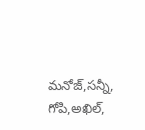మనోజ్,సన్నీ, గోపి,అఖిల్,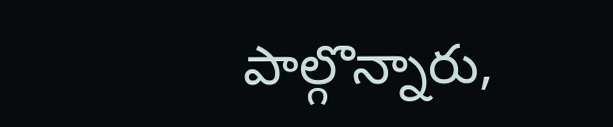పాల్గొన్నారు,